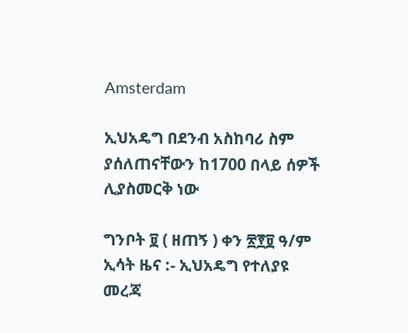Amsterdam

ኢህአዴግ በደንብ አስከባሪ ስም ያሰለጠናቸውን ከ1700 በላይ ሰዎች ሊያስመርቅ ነው

ግንቦት ፱ ( ዘጠኝ ) ቀን ፳፻፱ ዓ/ም ኢሳት ዜና :- ኢህአዴግ የተለያዩ መረጃ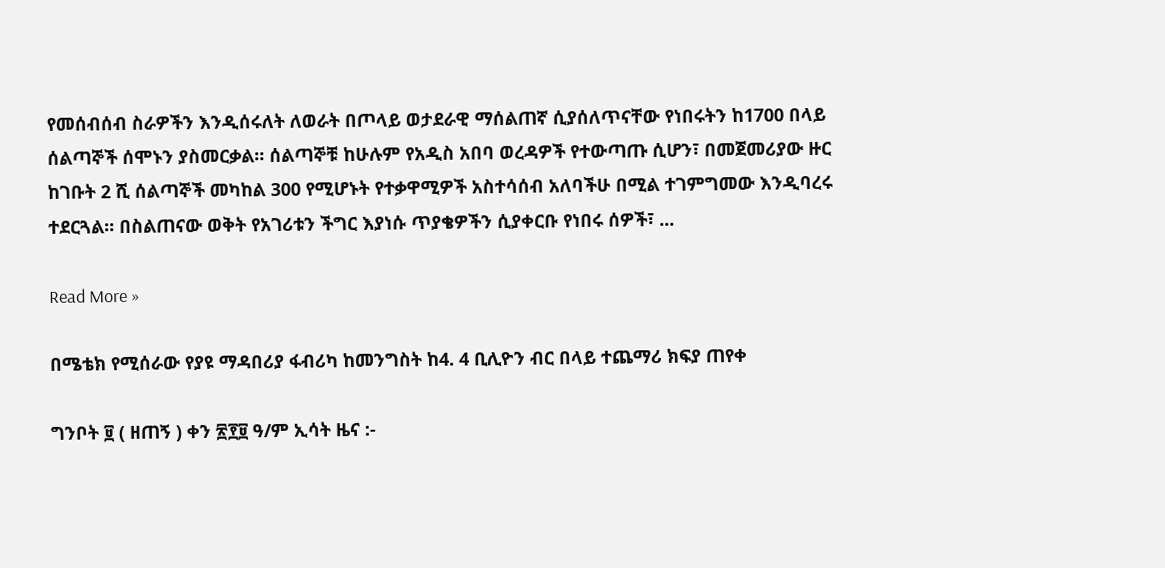የመሰብሰብ ስራዎችን እንዲሰሩለት ለወራት በጦላይ ወታደራዊ ማሰልጠኛ ሲያሰለጥናቸው የነበሩትን ከ1700 በላይ ሰልጣኞች ሰሞኑን ያስመርቃል። ሰልጣኞቹ ከሁሉም የአዲስ አበባ ወረዳዎች የተውጣጡ ሲሆን፣ በመጀመሪያው ዙር ከገቡት 2 ሺ ሰልጣኞች መካከል 300 የሚሆኑት የተቃዋሚዎች አስተሳሰብ አለባችሁ በሚል ተገምግመው እንዲባረሩ ተደርጓል። በስልጠናው ወቅት የአገሪቱን ችግር እያነሱ ጥያቄዎችን ሲያቀርቡ የነበሩ ሰዎች፣ ...

Read More »

በሜቴክ የሚሰራው የያዩ ማዳበሪያ ፋብሪካ ከመንግስት ከ4. 4 ቢሊዮን ብር በላይ ተጨማሪ ክፍያ ጠየቀ

ግንቦት ፱ ( ዘጠኝ ) ቀን ፳፻፱ ዓ/ም ኢሳት ዜና :-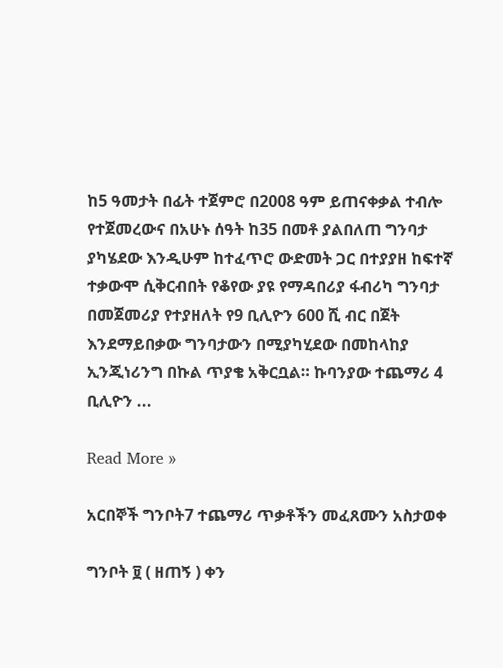ከ5 ዓመታት በፊት ተጀምሮ በ2008 ዓም ይጠናቀቃል ተብሎ የተጀመረውና በአሁኑ ሰዓት ከ35 በመቶ ያልበለጠ ግንባታ ያካሄደው እንዲሁም ከተፈጥሮ ውድመት ጋር በተያያዘ ከፍተኛ ተቃውሞ ሲቅርብበት የቆየው ያዩ የማዳበሪያ ፋብሪካ ግንባታ በመጀመሪያ የተያዘለት የ9 ቢሊዮን 600 ሺ ብር በጀት እንደማይበቃው ግንባታውን በሚያካሂደው በመከላከያ ኢንጂነሪንግ በኩል ጥያቄ አቅርቧል። ኩባንያው ተጨማሪ 4 ቢሊዮን ...

Read More »

አርበኞች ግንቦት7 ተጨማሪ ጥቃቶችን መፈጸሙን አስታወቀ

ግንቦት ፱ ( ዘጠኝ ) ቀን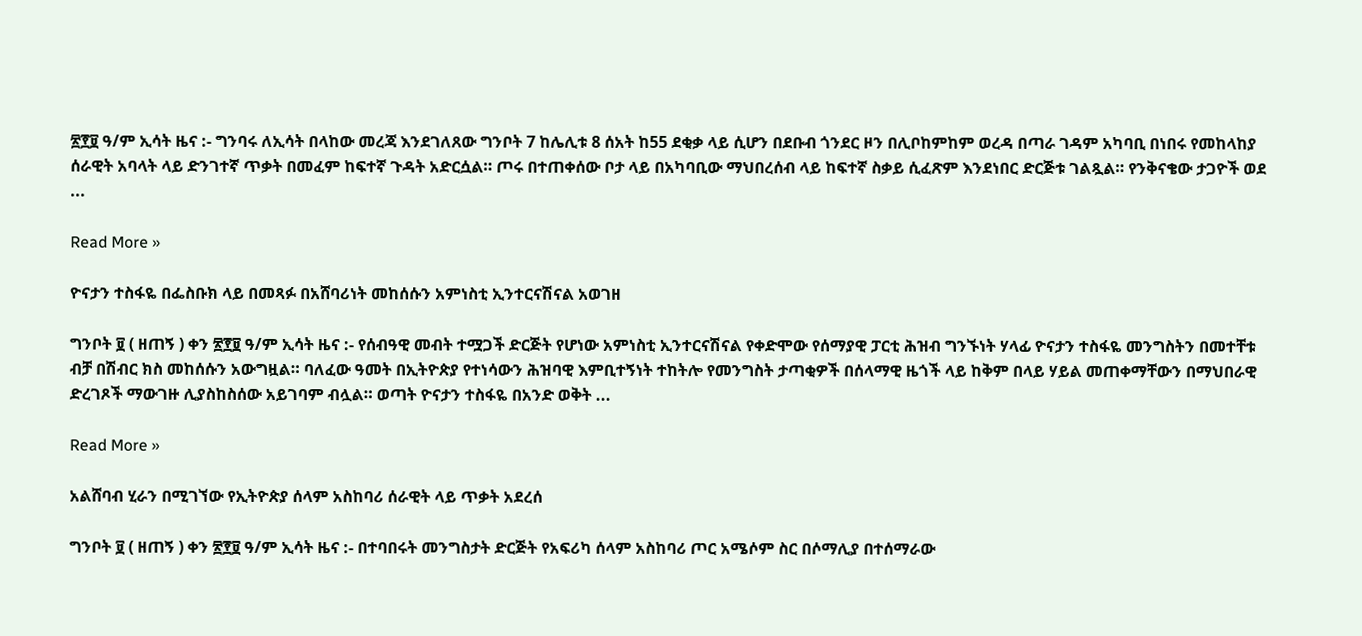፳፻፱ ዓ/ም ኢሳት ዜና :- ግንባሩ ለኢሳት በላከው መረጃ እንደገለጸው ግንቦት 7 ከሌሊቱ 8 ሰአት ከ55 ደቂቃ ላይ ሲሆን በደቡብ ጎንደር ዞን በሊቦከምከም ወረዳ በጣራ ገዳም አካባቢ በነበሩ የመከላከያ ሰራዊት አባላት ላይ ድንገተኛ ጥቃት በመፈም ከፍተኛ ጉዳት አድርሷል። ጦሩ በተጠቀሰው ቦታ ላይ በአካባቢው ማህበረሰብ ላይ ከፍተኛ ስቃይ ሲፈጽም እንደነበር ድርጅቱ ገልጿል። የንቅናቄው ታጋዮች ወደ ...

Read More »

ዮናታን ተስፋዬ በፌስቡክ ላይ በመጻፉ በአሸባሪነት መከሰሱን አምነስቲ ኢንተርናሽናል አወገዘ

ግንቦት ፱ ( ዘጠኝ ) ቀን ፳፻፱ ዓ/ም ኢሳት ዜና :- የሰብዓዊ መብት ተሟጋች ድርጅት የሆነው አምነስቲ ኢንተርናሽናል የቀድሞው የሰማያዊ ፓርቲ ሕዝብ ግንኙነት ሃላፊ ዮናታን ተስፋዬ መንግስትን በመተቸቱ ብቻ በሽብር ክስ መከሰሱን አውግዟል። ባለፈው ዓመት በኢትዮጵያ የተነሳውን ሕዝባዊ እምቢተኝነት ተከትሎ የመንግስት ታጣቂዎች በሰላማዊ ዜጎች ላይ ከቅም በላይ ሃይል መጠቀማቸውን በማህበራዊ ድረገጾች ማውገዙ ሊያስከስሰው አይገባም ብሏል። ወጣት ዮናታን ተስፋዬ በአንድ ወቅት ...

Read More »

አልሸባብ ሂራን በሚገኘው የኢትዮጵያ ሰላም አስከባሪ ሰራዊት ላይ ጥቃት አደረሰ

ግንቦት ፱ ( ዘጠኝ ) ቀን ፳፻፱ ዓ/ም ኢሳት ዜና :- በተባበሩት መንግስታት ድርጅት የአፍሪካ ሰላም አስከባሪ ጦር አሜሶም ስር በሶማሊያ በተሰማራው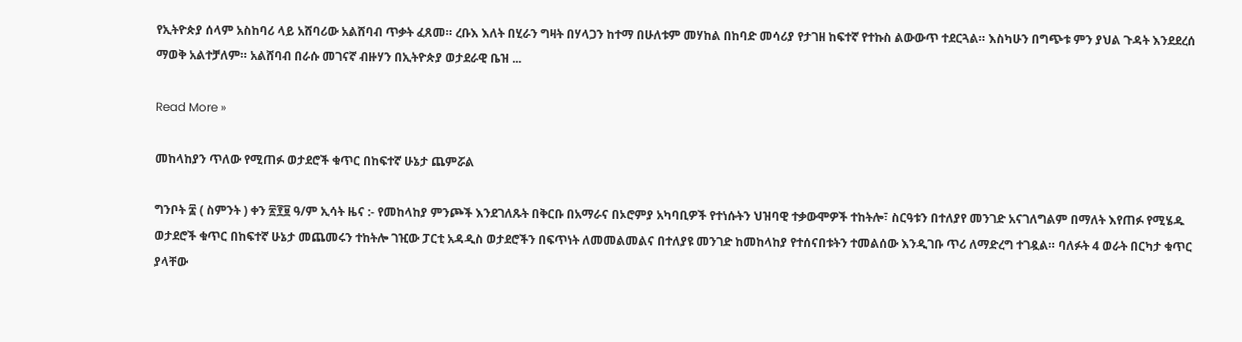የኢትዮጵያ ሰላም አስከባሪ ላይ አሸባሪው አልሸባብ ጥቃት ፈጸመ። ረቡእ እለት በሂራን ግዛት በሃላጋን ከተማ በሁለቱም መሃከል በከባድ መሳሪያ የታገዘ ከፍተኛ የተኩስ ልውውጥ ተደርጓል። እስካሁን በግጭቱ ምን ያህል ጉዳት እንደደረሰ ማወቅ አልተቻለም። አልሸባብ በራሱ መገናኛ ብዙሃን በኢትዮጵያ ወታደራዊ ቤዝ ...

Read More »

መከላከያን ጥለው የሚጠፉ ወታደሮች ቁጥር በከፍተኛ ሁኔታ ጨምሯል

ግንቦት ፰ ( ስምንት ) ቀን ፳፻፱ ዓ/ም ኢሳት ዜና :- የመከላከያ ምንጮች እንደገለጹት በቅርቡ በአማራና በኦሮምያ አካባቢዎች የተነሱትን ህዝባዊ ተቃውሞዎች ተከትሎ፣ ስርዓቱን በተለያየ መንገድ አናገለግልም በማለት እየጠፉ የሚሄዱ ወታደሮች ቁጥር በከፍተኛ ሁኔታ መጨመሩን ተከትሎ ገዢው ፓርቲ አዳዲስ ወታደሮችን በፍጥነት ለመመልመልና በተለያዩ መንገድ ከመከላከያ የተሰናበቱትን ተመልሰው እንዲገቡ ጥሪ ለማድረግ ተገዷል። ባለፉት 4 ወራት በርካታ ቁጥር ያላቸው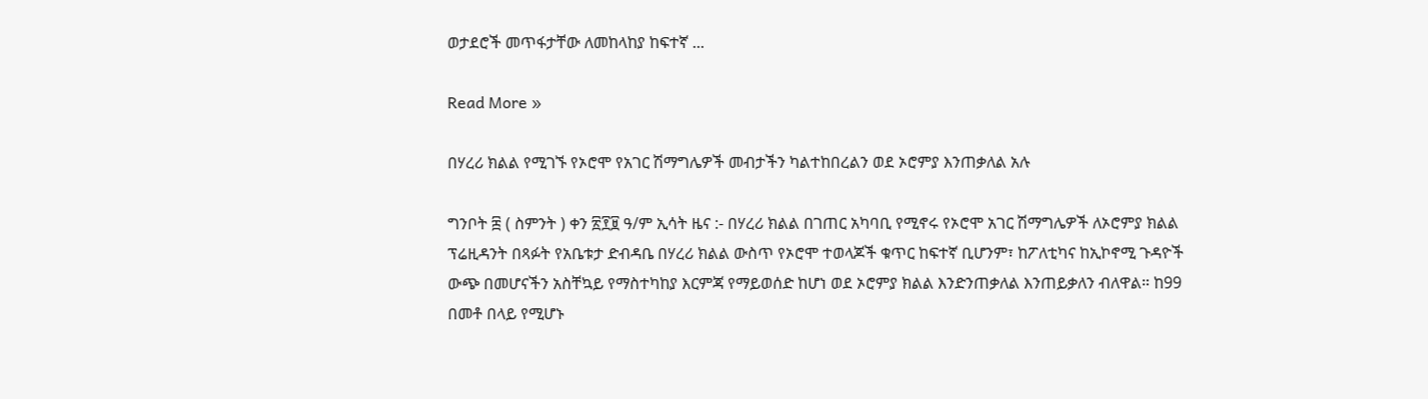ወታደሮች መጥፋታቸው ለመከላከያ ከፍተኛ ...

Read More »

በሃረሪ ክልል የሚገኙ የኦሮሞ የአገር ሽማግሌዎች መብታችን ካልተከበረልን ወደ ኦሮምያ እንጠቃለል አሉ

ግንቦት ፰ ( ስምንት ) ቀን ፳፻፱ ዓ/ም ኢሳት ዜና :- በሃረሪ ክልል በገጠር አካባቢ የሚኖሩ የኦሮሞ አገር ሽማግሌዎች ለኦሮምያ ክልል ፕሬዚዳንት በጻፉት የአቤቱታ ድብዳቤ በሃረሪ ክልል ውስጥ የኦሮሞ ተወላጆች ቁጥር ከፍተኛ ቢሆንም፣ ከፖለቲካና ከኢኮኖሚ ጉዳዮች ውጭ በመሆናችን አስቸኳይ የማስተካከያ እርምጃ የማይወሰድ ከሆነ ወደ ኦሮምያ ክልል እንድንጠቃለል እንጠይቃለን ብለዋል። ከ99 በመቶ በላይ የሚሆኑ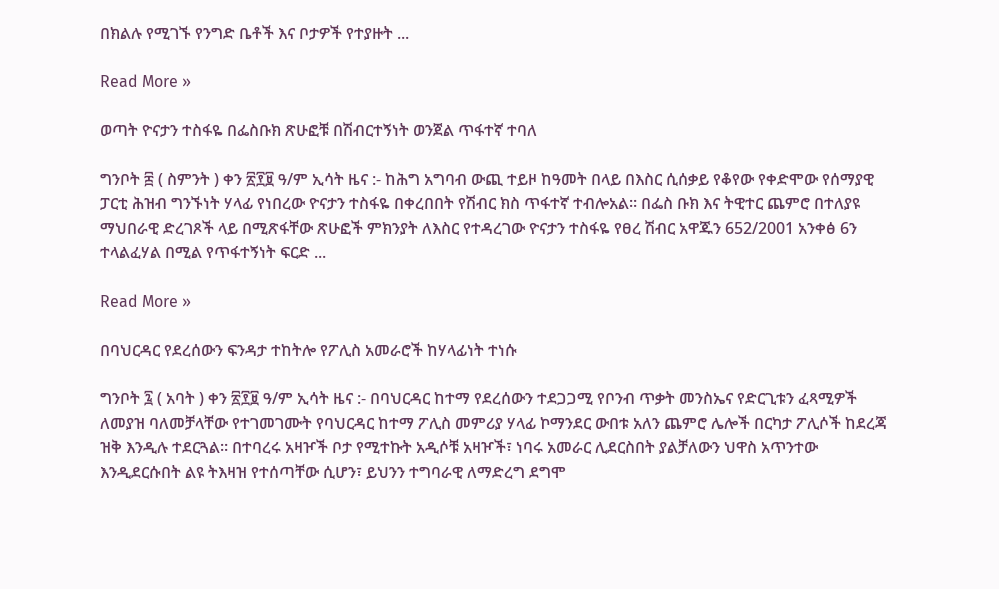በክልሉ የሚገኙ የንግድ ቤቶች እና ቦታዎች የተያዙት ...

Read More »

ወጣት ዮናታን ተስፋዬ በፌስቡክ ጽሁፎቹ በሽብርተኝነት ወንጀል ጥፋተኛ ተባለ

ግንቦት ፰ ( ስምንት ) ቀን ፳፻፱ ዓ/ም ኢሳት ዜና :- ከሕግ አግባብ ውጪ ተይዞ ከዓመት በላይ በእስር ሲሰቃይ የቆየው የቀድሞው የሰማያዊ ፓርቲ ሕዝብ ግንኙነት ሃላፊ የነበረው ዮናታን ተስፋዬ በቀረበበት የሽብር ክስ ጥፋተኛ ተብሎአል። በፌስ ቡክ እና ትዊተር ጨምሮ በተለያዩ ማህበራዊ ድረገጾች ላይ በሚጽፋቸው ጽሁፎች ምክንያት ለእስር የተዳረገው ዮናታን ተስፋዬ የፀረ ሽብር አዋጁን 652/2001 አንቀፅ 6ን ተላልፈሃል በሚል የጥፋተኝነት ፍርድ ...

Read More »

በባህርዳር የደረሰውን ፍንዳታ ተከትሎ የፖሊስ አመራሮች ከሃላፊነት ተነሱ

ግንቦት ፯ ( አባት ) ቀን ፳፻፱ ዓ/ም ኢሳት ዜና :- በባህርዳር ከተማ የደረሰውን ተደጋጋሚ የቦንብ ጥቃት መንስኤና የድርጊቱን ፈጻሚዎች ለመያዝ ባለመቻላቸው የተገመገሙት የባህርዳር ከተማ ፖሊስ መምሪያ ሃላፊ ኮማንደር ውበቱ አለን ጨምሮ ሌሎች በርካታ ፖሊሶች ከደረጃ ዝቅ እንዲሉ ተደርጓል። በተባረሩ አዛዦች ቦታ የሚተኩት አዲሶቹ አዛዦች፣ ነባሩ አመራር ሊደርስበት ያልቻለውን ህዋስ አጥንተው እንዲደርሱበት ልዩ ትእዛዝ የተሰጣቸው ሲሆን፣ ይህንን ተግባራዊ ለማድረግ ደግሞ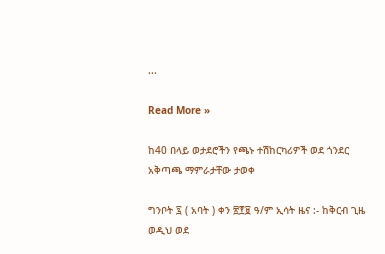...

Read More »

ከ40 በላይ ወታደሮችን የጫኑ ተሽከርካሪዎች ወደ ጎንደር አቅጣጫ ማምራታቸው ታወቀ

ግንቦት ፯ ( አባት ) ቀን ፳፻፱ ዓ/ም ኢሳት ዜና :- ከቅርብ ጊዜ ወዲህ ወደ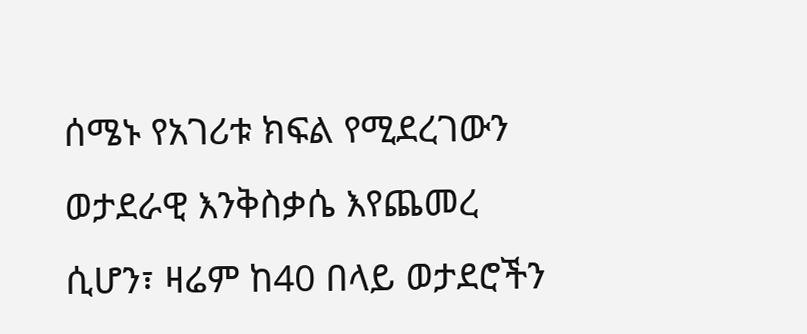ሰሜኑ የአገሪቱ ክፍል የሚደረገውን ወታደራዊ እንቅስቃሴ እየጨመረ ሲሆን፣ ዛሬም ከ40 በላይ ወታደሮችን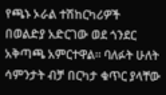የጫኑ ኦራል ተሽከርካሪዎች በወልድያ አድርገው ወደ ጎንደር አቅጣጫ አምርተዋል። ባለፉት ሁለት ሳምንታት ብቻ በርካታ ቁጥር ያላቸው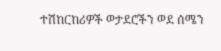ተሽከርከሪዎች ወታደሮችን ወደ ሰሜን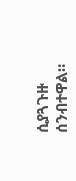ሲያጓጉዙ ሰንብተዋል።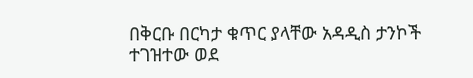በቅርቡ በርካታ ቁጥር ያላቸው አዳዲስ ታንኮች ተገዝተው ወደ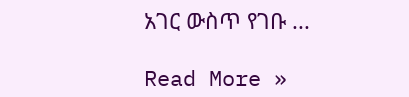አገር ውስጥ የገቡ ...

Read More »